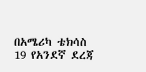በአሜሪካ ቴክሳስ 19 የአንደኛ ደረጃ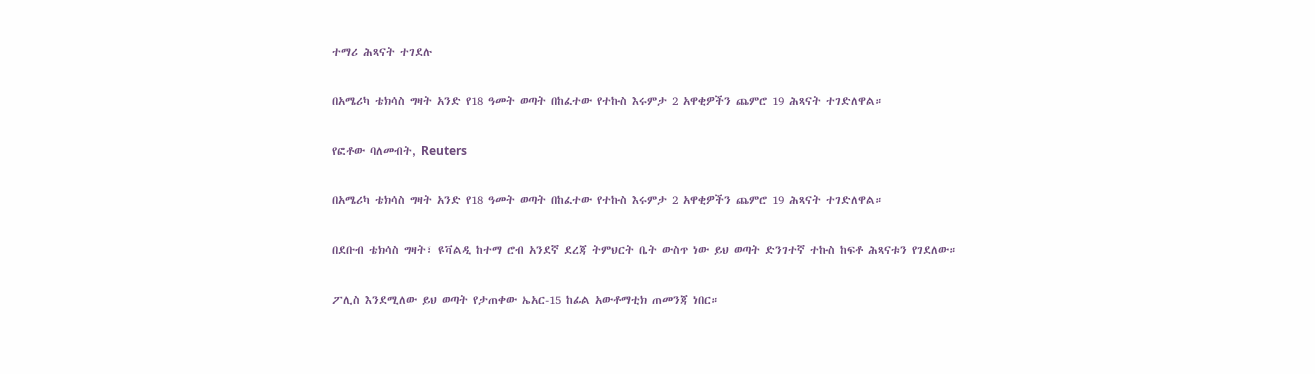ተማሪ ሕጻናት ተገደሉ

በአሜሪካ ቴክሳስ ግዛት አንድ የ18 ዓመት ወጣት በከፈተው የተኩስ እሩምታ 2 አዋቂዎችን ጨምሮ 19 ሕጻናት ተገድለዋል።

የፎቶው ባለመብት, Reuters

በአሜሪካ ቴክሳስ ግዛት አንድ የ18 ዓመት ወጣት በከፈተው የተኩስ እሩምታ 2 አዋቂዎችን ጨምሮ 19 ሕጻናት ተገድለዋል።

በደቡብ ቴክሳስ ግዛት፣ ዩቫልዲ ከተማ ሮብ አንደኛ ደረጃ ትምህርት ቤት ውስጥ ነው ይህ ወጣት ድንገተኛ ተኩስ ከፍቶ ሕጻናቱን የገደለው።

ፖሊስ እንደሚለው ይህ ወጣት የታጠቀው ኤአር-15 ከፊል አውቶማቲክ ጠመንጃ ነበር።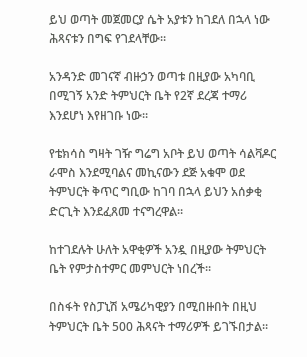ይህ ወጣት መጀመርያ ሴት አያቱን ከገደለ በኋላ ነው ሕጻናቱን በግፍ የገደላቸው።

አንዳንድ መገናኛ ብዙኃን ወጣቱ በዚያው አካባቢ በሚገኝ አንድ ትምህርት ቤት የ2ኛ ደረጃ ተማሪ እንደሆነ እየዘገቡ ነው።

የቴክሳስ ግዛት ገዥ ግሬግ አቦት ይህ ወጣት ሳልቫዶር ራሞስ እንደሚባልና መኪናውን ደጅ አቁሞ ወደ ትምህርት ቅጥር ግቢው ከገባ በኋላ ይህን አሰቃቂ ድርጊት እንደፈጸመ ተናግረዋል።

ከተገደሉት ሁለት አዋቂዎች አንዷ በዚያው ትምህርት ቤት የምታስተምር መምህርት ነበረች።

በስፋት የስፓኒሽ አሜሪካዊያን በሚበዙበት በዚህ ትምህርት ቤት 500 ሕጻናት ተማሪዎች ይገኙበታል።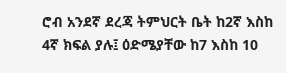ሮብ አንደኛ ደረጃ ትምህርት ቤት ከ2ኛ እስከ 4ኛ ክፍል ያሉ፤ ዕድሜያቸው ከ7 እስከ 10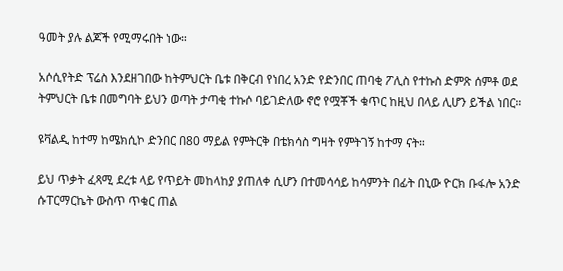ዓመት ያሉ ልጆች የሚማሩበት ነው።

አሶሲየትድ ፕሬስ እንደዘገበው ከትምህርት ቤቱ በቅርብ የነበረ አንድ የድንበር ጠባቂ ፖሊስ የተኩስ ድምጽ ሰምቶ ወደ ትምህርት ቤቱ በመግባት ይህን ወጣት ታጣቂ ተኩሶ ባይገድለው ኖሮ የሟቾች ቁጥር ከዚህ በላይ ሊሆን ይችል ነበር።

ዩቫልዲ ከተማ ከሜክሲኮ ድንበር በ80 ማይል የምትርቅ በቴክሳስ ግዛት የምትገኝ ከተማ ናት።

ይህ ጥቃት ፈጻሚ ደረቱ ላይ የጥይት መከላከያ ያጠለቀ ሲሆን በተመሳሳይ ከሳምንት በፊት በኒው ዮርክ ቡፋሎ አንድ ሱፐርማርኬት ውስጥ ጥቁር ጠል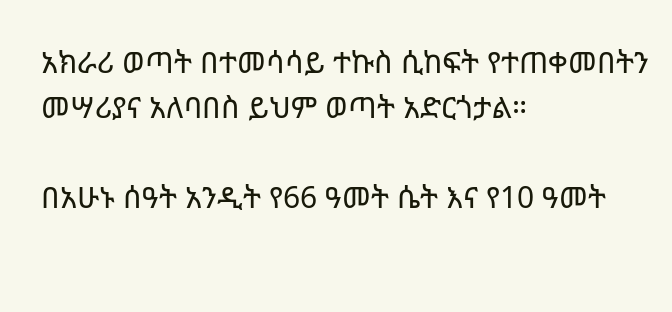አክራሪ ወጣት በተመሳሳይ ተኩስ ሲከፍት የተጠቀመበትን መሣሪያና አለባበስ ይህም ወጣት አድርጎታል።

በአሁኑ ሰዓት አንዲት የ66 ዓመት ሴት እና የ10 ዓመት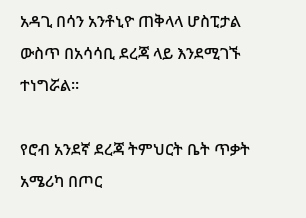አዳጊ በሳን አንቶኒዮ ጠቅላላ ሆስፒታል ውስጥ በአሳሳቢ ደረጃ ላይ እንደሚገኙ ተነግሯል።

የሮብ አንደኛ ደረጃ ትምህርት ቤት ጥቃት አሜሪካ በጦር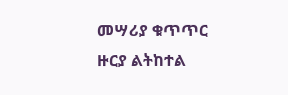መሣሪያ ቁጥጥር ዙርያ ልትከተል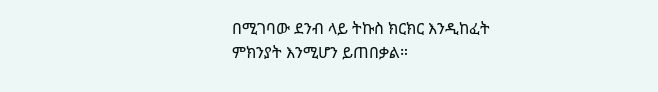በሚገባው ደንብ ላይ ትኩስ ክርክር እንዲከፈት ምክንያት እንሚሆን ይጠበቃል።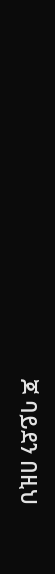ጆ ባይደን በዚህ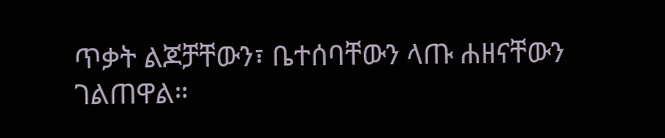ጥቃት ልጆቻቸውን፣ ቤተሰባቸውን ላጡ ሐዘናቸውን ገልጠዋል።